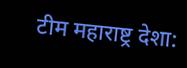टीम महाराष्ट्र देशा: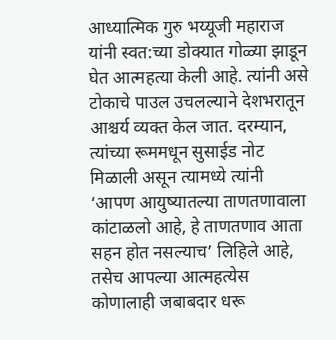आध्यात्मिक गुरु भय्यूजी महाराज यांनी स्वत:च्या डोक्यात गोळ्या झाडून घेत आत्महत्या केली आहे. त्यांनी असे टोकाचे पाउल उचलल्याने देशभरातून आश्चर्य व्यक्त केल जात. दरम्यान, त्यांच्या रूममधून सुसाईड नोट मिळाली असून त्यामध्ये त्यांनी ‘आपण आयुष्यातल्या ताणतणावाला कांटाळलो आहे, हे ताणतणाव आता सहन होत नसल्याच’ लिहिले आहे, तसेच आपल्या आत्महत्येस कोणालाही जबाबदार धरू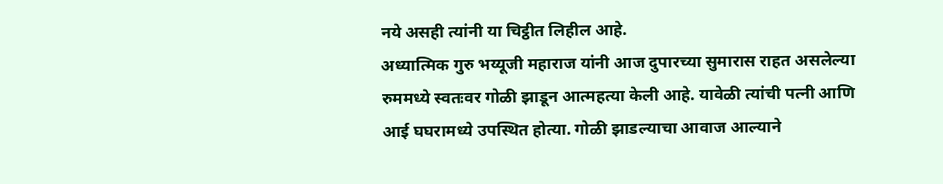नये असही त्यांनी या चिट्ठीत लिहील आहे.
अध्यात्मिक गुरु भय्यूजी महाराज यांनी आज दुपारच्या सुमारास राहत असलेल्या रुममध्ये स्वतःवर गोळी झाडून आत्महत्या केली आहे. यावेळी त्यांची पत्नी आणि आई घघरामध्ये उपस्थित होत्या. गोळी झाडल्याचा आवाज आल्याने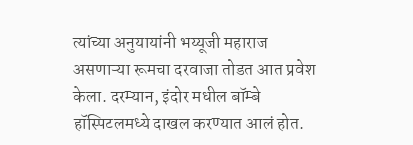त्यांच्या अनुयायांनी भय्यूजी महाराज असणाऱ्या रूमचा दरवाजा तोडत आत प्रवेश केला. दरम्यान, इंदोर मधील बॉम्बे हॉस्पिटलमध्ये दाखल करण्यात आलं होत.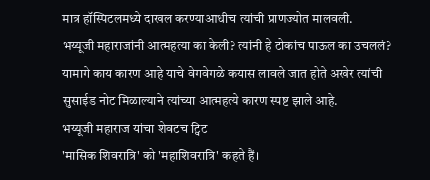मात्र हॉस्पिटलमध्ये दाखल करण्याआधीच त्यांची प्राणज्योत मालवली.
भय्यूजी महाराजांनी आत्महत्या का केली? त्यांनी हे टोकांच पाऊल का उचललं? यामागे काय कारण आहे याचे वेगवेगळे कयास लावले जात होते अखेर त्यांची सुसाईड नोट मिळाल्याने त्यांच्या आत्महत्ये कारण स्पष्ट झाले आहे.
भय्यूजी महाराज यांचा शेवटच ट्विट
'मासिक शिवरात्रि' को 'महाशिवरात्रि' कहते हैं।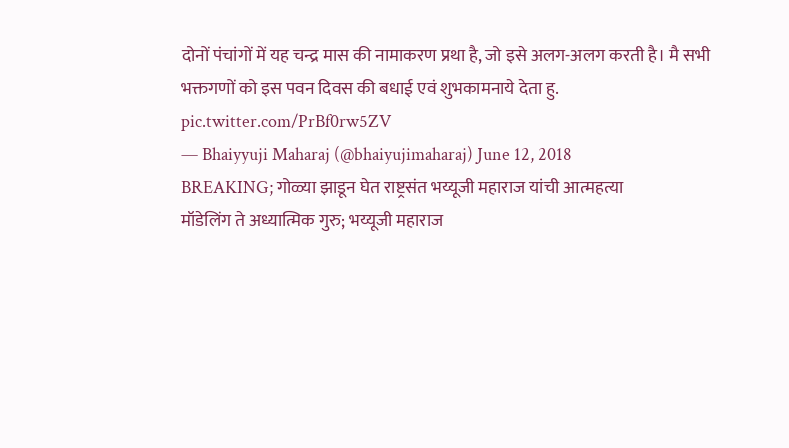दोनों पंचांगों में यह चन्द्र मास की नामाकरण प्रथा है, जो इसे अलग-अलग करती है। मै सभी भक्तगणों को इस पवन दिवस की बधाई एवं शुभकामनाये देता हु. pic.twitter.com/PrBf0rw5ZV
— Bhaiyyuji Maharaj (@bhaiyujimaharaj) June 12, 2018
BREAKING; गोळ्या झाडून घेत राष्ट्रसंत भय्यूजी महाराज यांची आत्महत्या
मॉडेलिंग ते अध्यात्मिक गुरु; भय्यूजी महाराज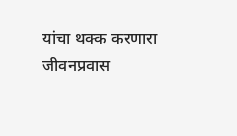यांचा थक्क करणारा जीवनप्रवास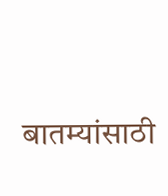बातम्यांसाठी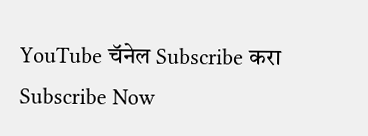YouTube चॅनेल Subscribe करा
Subscribe Now